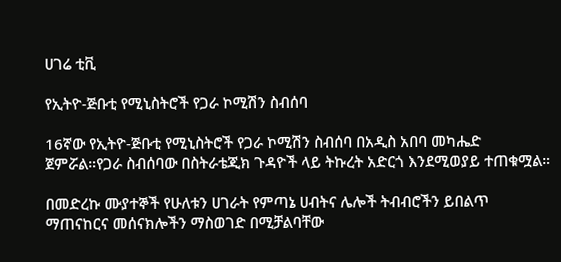ሀገሬ ቲቪ

የኢትዮ-ጅቡቲ የሚኒስትሮች የጋራ ኮሚሽን ስብሰባ

16ኛው የኢትዮ-ጅቡቲ የሚኒስትሮች የጋራ ኮሚሽን ስብሰባ በአዲስ አበባ መካሔድ ጀምሯል።የጋራ ስብሰባው በስትራቴጂክ ጉዳዮች ላይ ትኩረት አድርጎ እንደሚወያይ ተጠቁሟል።

በመድረኩ ሙያተኞች የሁለቱን ሀገራት የምጣኔ ሀብትና ሌሎች ትብብሮችን ይበልጥ ማጠናከርና መሰናክሎችን ማስወገድ በሚቻልባቸው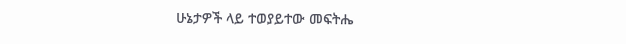ሁኔታዎች ላይ ተወያይተው መፍትሔ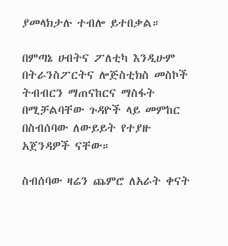ያመላክታሉ ተብሎ ይተበቃል።

በምጣኔ ሀብትና ፖለቲካ እንዲሁም በትራንስፖርትና ሎጅስቲክስ መስኮች ትብብርን ማጠናከርና ማስፋት በሚቻልባቸው ጉዳዮች ላይ መምከር በስብሰባው ለውይይት የተያዙ አጀንዳዎች ናቸው።

ስብሰባው ዛሬን ጨምሮ ለአራት ቀናት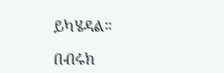ይካሄዳል።

በብሩክ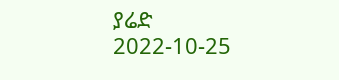ያሬድ
2022-10-25